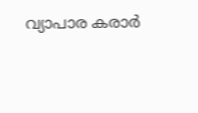വ്യാപാര കരാർ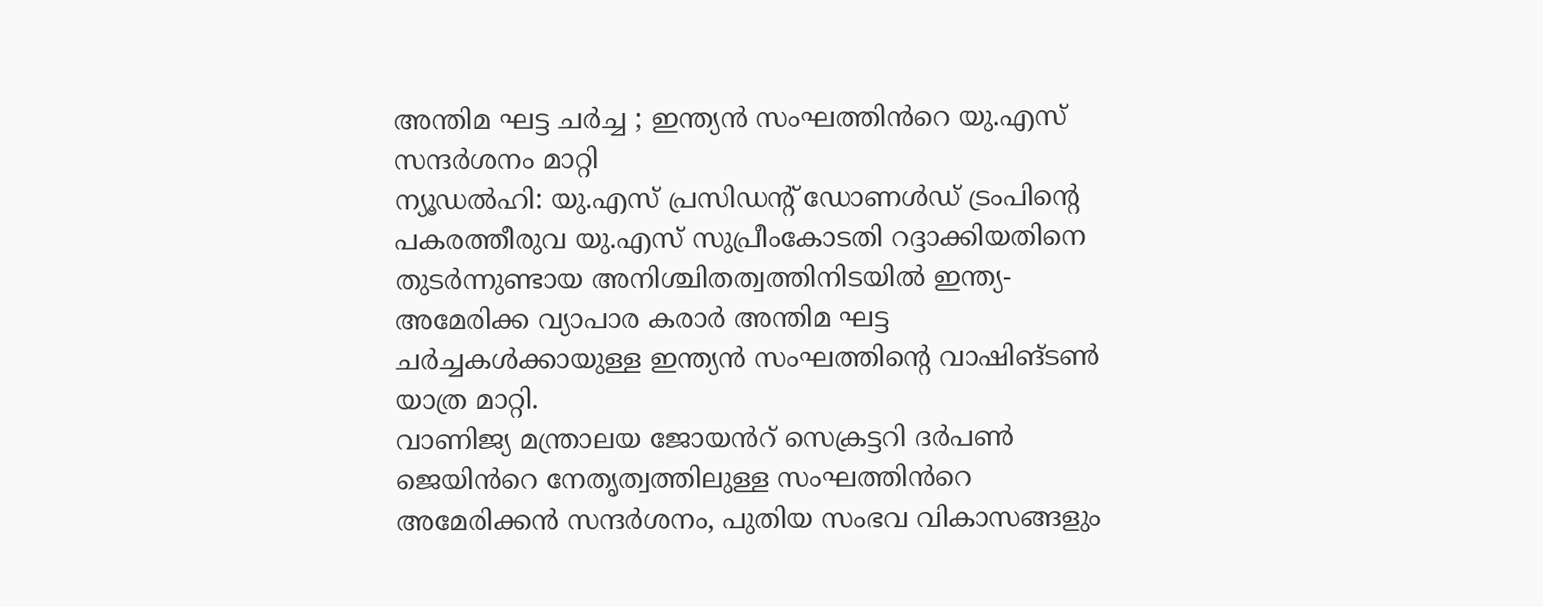അന്തിമ ഘട്ട ചർച്ച ; ഇന്ത്യൻ സംഘത്തിൻറെ യു.എസ് സന്ദർശനം മാറ്റി
ന്യൂഡൽഹി: യു.എസ് പ്രസിഡന്റ് ഡോണൾഡ് ട്രംപിന്റെ പകരത്തീരുവ യു.എസ് സുപ്രീംകോടതി റദ്ദാക്കിയതിനെ തുടർന്നുണ്ടായ അനിശ്ചിതത്വത്തിനിടയിൽ ഇന്ത്യ-അമേരിക്ക വ്യാപാര കരാർ അന്തിമ ഘട്ട ചർച്ചകൾക്കായുള്ള ഇന്ത്യൻ സംഘത്തിന്റെ വാഷിങ്ടൺ യാത്ര മാറ്റി.
വാണിജ്യ മന്ത്രാലയ ജോയൻറ് സെക്രട്ടറി ദർപൺ ജെയിൻറെ നേതൃത്വത്തിലുള്ള സംഘത്തിൻറെ അമേരിക്കൻ സന്ദർശനം, പുതിയ സംഭവ വികാസങ്ങളും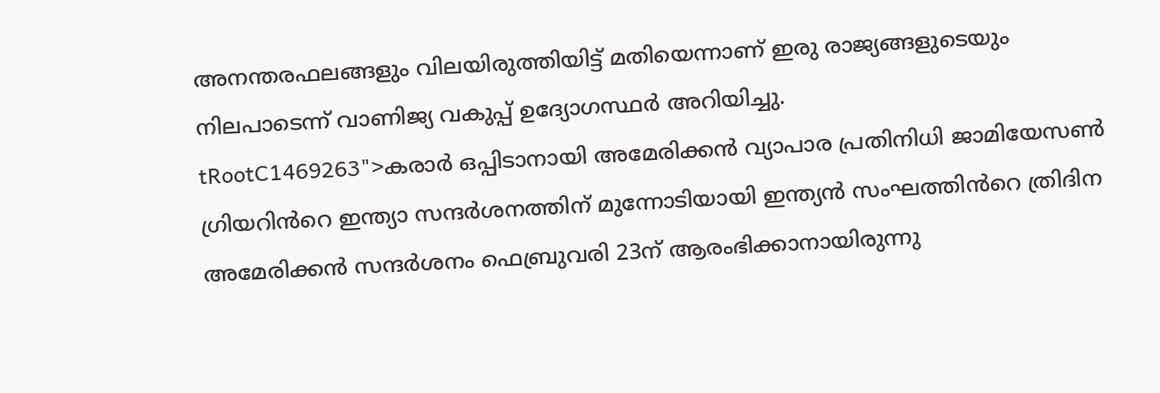അനന്തരഫലങ്ങളും വിലയിരുത്തിയിട്ട് മതിയെന്നാണ് ഇരു രാജ്യങ്ങളുടെയും നിലപാടെന്ന് വാണിജ്യ വകുപ്പ് ഉദ്യോഗസ്ഥർ അറിയിച്ചു.
tRootC1469263">കരാർ ഒപ്പിടാനായി അമേരിക്കൻ വ്യാപാര പ്രതിനിധി ജാമിയേസൺ ഗ്രിയറിൻറെ ഇന്ത്യാ സന്ദർശനത്തിന് മുന്നോടിയായി ഇന്ത്യൻ സംഘത്തിൻറെ ത്രിദിന അമേരിക്കൻ സന്ദർശനം ഫെബ്രുവരി 23ന് ആരംഭിക്കാനായിരുന്നു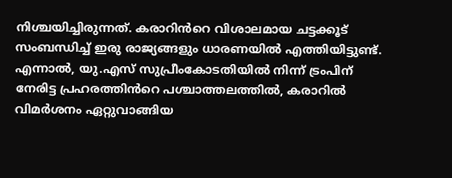നിശ്ചയിച്ചിരുന്നത്. കരാറിൻറെ വിശാലമായ ചട്ടക്കൂട് സംബന്ധിച്ച് ഇരു രാജ്യങ്ങളും ധാരണയിൽ എത്തിയിട്ടുണ്ട്. എന്നാൽ, യു.എസ് സുപ്രീംകോടതിയിൽ നിന്ന് ട്രംപിന് നേരിട്ട പ്രഹരത്തിൻറെ പശ്ചാത്തലത്തിൽ, കരാറിൽ വിമർശനം ഏറ്റുവാങ്ങിയ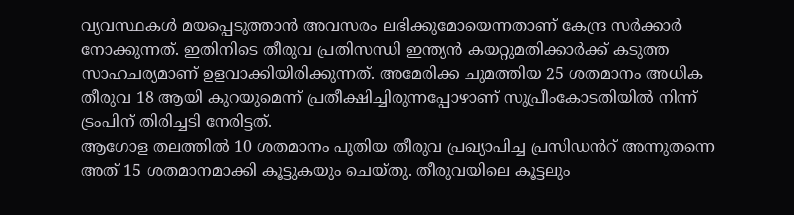വ്യവസ്ഥകൾ മയപ്പെടുത്താൻ അവസരം ലഭിക്കുമോയെന്നതാണ് കേന്ദ്ര സർക്കാർ നോക്കുന്നത്. ഇതിനിടെ തീരുവ പ്രതിസന്ധി ഇന്ത്യൻ കയറ്റുമതിക്കാർക്ക് കടുത്ത സാഹചര്യമാണ് ഉളവാക്കിയിരിക്കുന്നത്. അമേരിക്ക ചുമത്തിയ 25 ശതമാനം അധിക തീരുവ 18 ആയി കുറയുമെന്ന് പ്രതീക്ഷിച്ചിരുന്നപ്പോഴാണ് സുപ്രീംകോടതിയിൽ നിന്ന് ട്രംപിന് തിരിച്ചടി നേരിട്ടത്.
ആഗോള തലത്തിൽ 10 ശതമാനം പുതിയ തീരുവ പ്രഖ്യാപിച്ച പ്രസിഡൻറ് അന്നുതന്നെ അത് 15 ശതമാനമാക്കി കൂട്ടുകയും ചെയ്തു. തീരുവയിലെ കൂട്ടലും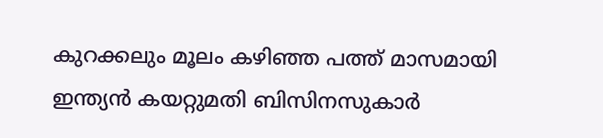കുറക്കലും മൂലം കഴിഞ്ഞ പത്ത് മാസമായി ഇന്ത്യൻ കയറ്റുമതി ബിസിനസുകാർ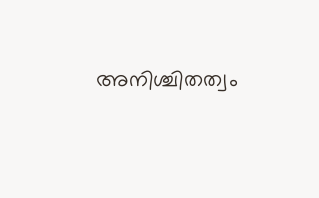അനിശ്ചിതത്വം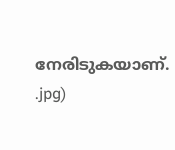നേരിടുകയാണ്.
.jpg)